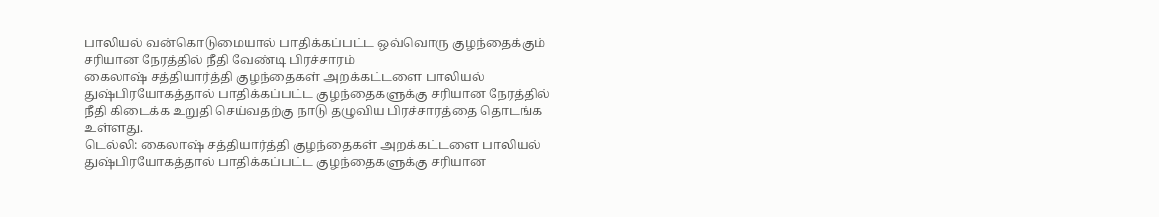பாலியல் வன்கொடுமையால் பாதிக்கப்பட்ட ஒவ்வொரு குழந்தைக்கும் சரியான நேரத்தில் நீதி வேண்டி பிரச்சாரம்
கைலாஷ் சத்தியார்த்தி குழந்தைகள் அறக்கட்டளை பாலியல் துஷ்பிரயோகத்தால் பாதிக்கப்பட்ட குழந்தைகளுக்கு சரியான நேரத்தில் நீதி கிடைக்க உறுதி செய்வதற்கு நாடு தழுவிய பிரச்சாரத்தை தொடங்க உள்ளது.
டெல்லி: கைலாஷ் சத்தியார்த்தி குழந்தைகள் அறக்கட்டளை பாலியல் துஷ்பிரயோகத்தால் பாதிக்கப்பட்ட குழந்தைகளுக்கு சரியான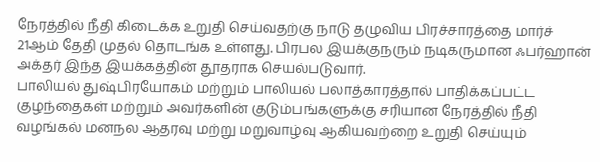நேரத்தில் நீதி கிடைக்க உறுதி செய்வதற்கு நாடு தழுவிய பிரச்சாரத்தை மார்ச் 21ஆம் தேதி முதல் தொடங்க உள்ளது. பிரபல இயக்குநரும் நடிகருமான ஃபர்ஹான் அக்தர் இந்த இயக்கத்தின் தூதராக செயல்படுவார்.
பாலியல் துஷ்பிரயோகம் மற்றும் பாலியல் பலாத்காரத்தால் பாதிக்கப்பட்ட குழந்தைகள் மற்றும் அவர்களின் குடும்பங்களுக்கு சரியான நேரத்தில் நீதி வழங்கல் மனநல ஆதரவு மற்று மறுவாழ்வு ஆகியவற்றை உறுதி செய்யும்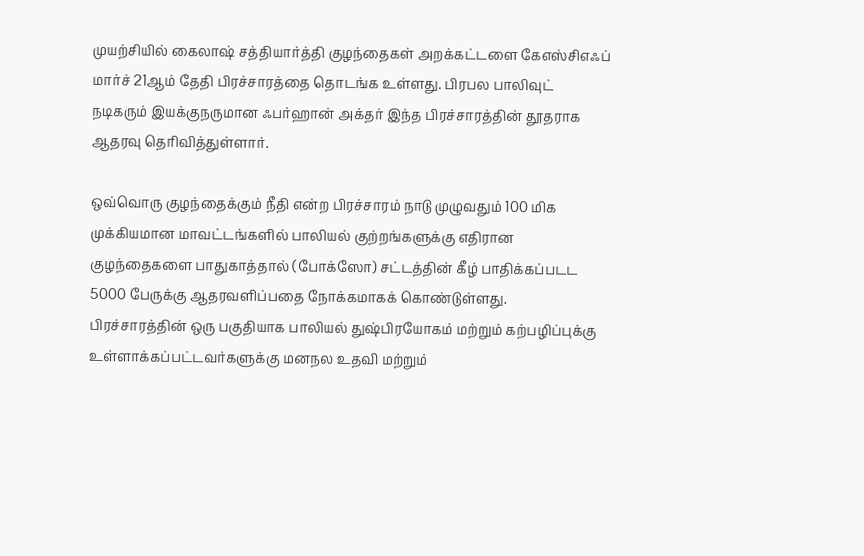முயற்சியில் கைலாஷ் சத்தியார்த்தி குழந்தைகள் அறக்கட்டளை கேஎஸ்சிஎஃப் மார்ச் 21ஆம் தேதி பிரச்சாரத்தை தொடங்க உள்ளது. பிரபல பாலிவுட் நடிகரும் இயக்குநருமான ஃபர்ஹான் அக்தர் இந்த பிரச்சாரத்தின் தூதராக ஆதரவு தெரிவித்துள்ளார்.

ஒவ்வொரு குழந்தைக்கும் நீதி என்ற பிரச்சாரம் நாடு முழுவதும் 100 மிக முக்கியமான மாவட்டங்களில் பாலியல் குற்றங்களுக்கு எதிரான குழந்தைகளை பாதுகாத்தால் (போக்ஸோ) சட்டத்தின் கீழ் பாதிக்கப்படட 5000 பேருக்கு ஆதரவளிப்பதை நோக்கமாகக் கொண்டுள்ளது.
பிரச்சாரத்தின் ஒரு பகுதியாக பாலியல் துஷ்பிரயோகம் மற்றும் கற்பழிப்புக்கு உள்ளாக்கப்பட்டவர்களுக்கு மனநல உதவி மற்றும்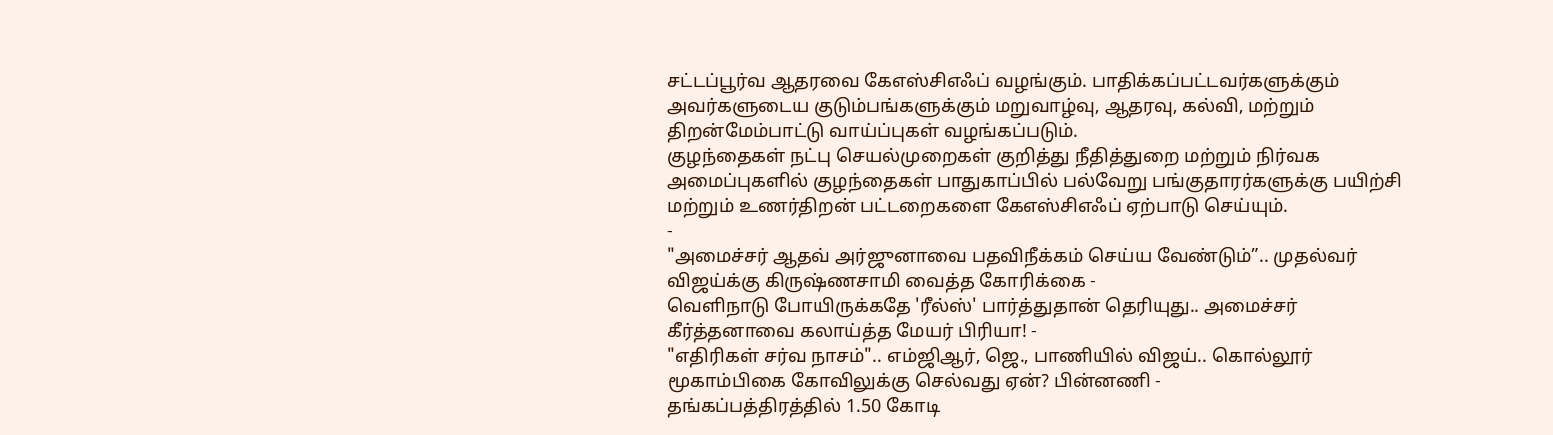சட்டப்பூர்வ ஆதரவை கேஎஸ்சிஎஃப் வழங்கும். பாதிக்கப்பட்டவர்களுக்கும் அவர்களுடைய குடும்பங்களுக்கும் மறுவாழ்வு, ஆதரவு, கல்வி, மற்றும் திறன்மேம்பாட்டு வாய்ப்புகள் வழங்கப்படும்.
குழந்தைகள் நட்பு செயல்முறைகள் குறித்து நீதித்துறை மற்றும் நிர்வக அமைப்புகளில் குழந்தைகள் பாதுகாப்பில் பல்வேறு பங்குதாரர்களுக்கு பயிற்சி மற்றும் உணர்திறன் பட்டறைகளை கேஎஸ்சிஎஃப் ஏற்பாடு செய்யும்.
-
"அமைச்சர் ஆதவ் அர்ஜுனாவை பதவிநீக்கம் செய்ய வேண்டும்”.. முதல்வர் விஜய்க்கு கிருஷ்ணசாமி வைத்த கோரிக்கை -
வெளிநாடு போயிருக்கதே 'ரீல்ஸ்' பார்த்துதான் தெரியுது.. அமைச்சர் கீர்த்தனாவை கலாய்த்த மேயர் பிரியா! -
"எதிரிகள் சர்வ நாசம்".. எம்ஜிஆர், ஜெ., பாணியில் விஜய்.. கொல்லூர் மூகாம்பிகை கோவிலுக்கு செல்வது ஏன்? பின்னணி -
தங்கப்பத்திரத்தில் 1.50 கோடி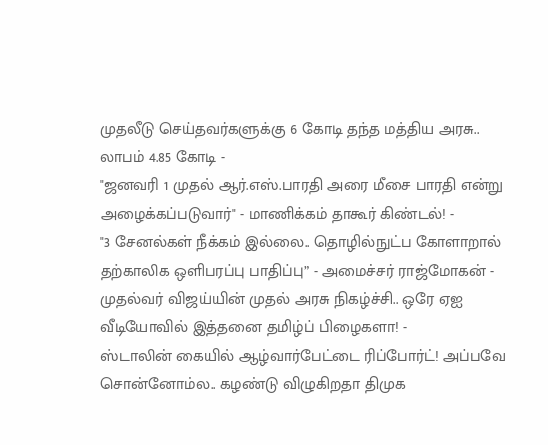முதலீடு செய்தவர்களுக்கு 6 கோடி தந்த மத்திய அரசு.. லாபம் 4.85 கோடி -
"ஜனவரி 1 முதல் ஆர்.எஸ்.பாரதி அரை மீசை பாரதி என்று அழைக்கப்படுவார்" - மாணிக்கம் தாகூர் கிண்டல்! -
"3 சேனல்கள் நீக்கம் இல்லை.. தொழில்நுட்ப கோளாறால் தற்காலிக ஒளிபரப்பு பாதிப்பு” - அமைச்சர் ராஜ்மோகன் -
முதல்வர் விஜய்யின் முதல் அரசு நிகழ்ச்சி.. ஒரே ஏஐ வீடியோவில் இத்தனை தமிழ்ப் பிழைகளா! -
ஸ்டாலின் கையில் ஆழ்வார்பேட்டை ரிப்போர்ட்! அப்பவே சொன்னோம்ல.. கழண்டு விழுகிறதா திமுக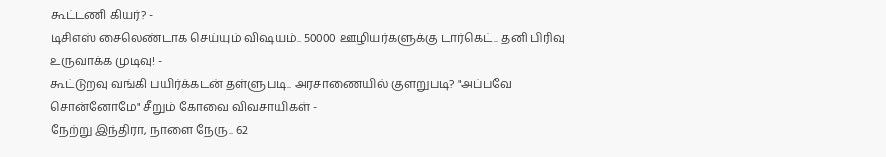கூட்டணி கியர்? -
டிசிஎஸ் சைலெண்டாக செய்யும் விஷயம்.. 50000 ஊழியர்களுக்கு டார்கெட்.. தனி பிரிவு உருவாக்க முடிவு! -
கூட்டுறவு வங்கி பயிர்க்கடன் தள்ளுபடி.. அரசாணையில் குளறுபடி? "அப்பவே சொன்னோமே" சீறும் கோவை விவசாயிகள் -
நேற்று இந்திரா, நாளை நேரு.. 62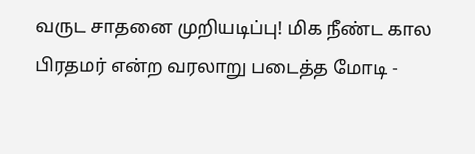வருட சாதனை முறியடிப்பு! மிக நீண்ட கால பிரதமர் என்ற வரலாறு படைத்த மோடி -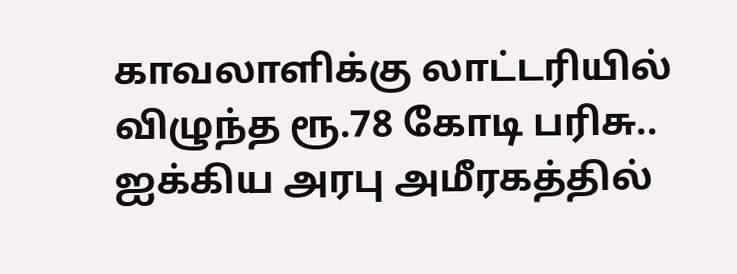காவலாளிக்கு லாட்டரியில் விழுந்த ரூ.78 கோடி பரிசு.. ஐக்கிய அரபு அமீரகத்தில்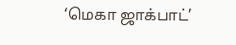‘மெகா ஜாக்பாட்’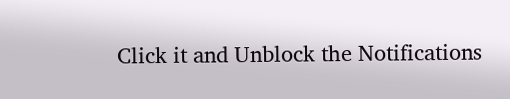Click it and Unblock the Notifications